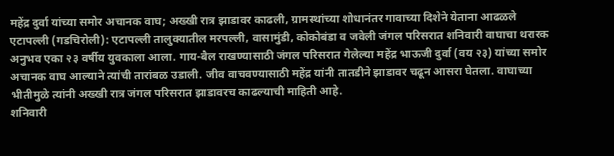महेंद्र दुर्वा यांच्या समोर अचानक वाघ; अख्खी रात्र झाडावर काढली, ग्रामस्थांच्या शोधानंतर गावाच्या दिशेने येताना आढळले
एटापल्ली (गडचिरोली): एटापल्ली तालुक्यातील मरपल्ली, वासामुंडी, कोकोबंडा व जवेली जंगल परिसरात शनिवारी वाघाचा थरारक अनुभव एका २३ वर्षीय युवकाला आला. गाय-बैल राखण्यासाठी जंगल परिसरात गेलेल्या महेंद्र भाऊजी दुर्वा (वय २३) यांच्या समोर अचानक वाघ आल्याने त्यांची तारांबळ उडाली. जीव वाचवण्यासाठी महेंद्र यांनी तातडीने झाडावर चढून आसरा घेतला. वाघाच्या भीतीमुळे त्यांनी अख्खी रात्र जंगल परिसरात झाडावरच काढल्याची माहिती आहे.
शनिवारी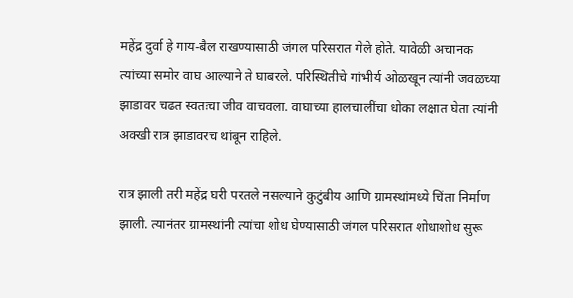महेंद्र दुर्वा हे गाय-बैल राखण्यासाठी जंगल परिसरात गेले होते. यावेळी अचानक त्यांच्या समोर वाघ आल्याने ते घाबरले. परिस्थितीचे गांभीर्य ओळखून त्यांनी जवळच्या झाडावर चढत स्वतःचा जीव वाचवला. वाघाच्या हालचालींचा धोका लक्षात घेता त्यांनी अक्खी रात्र झाडावरच थांबून राहिले.

रात्र झाली तरी महेंद्र घरी परतले नसल्याने कुटुंबीय आणि ग्रामस्थांमध्ये चिंता निर्माण झाली. त्यानंतर ग्रामस्थांनी त्यांचा शोध घेण्यासाठी जंगल परिसरात शोधाशोध सुरू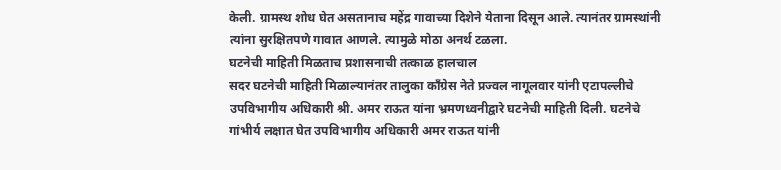केली. ग्रामस्थ शोध घेत असतानाच महेंद्र गावाच्या दिशेने येताना दिसून आले. त्यानंतर ग्रामस्थांनी त्यांना सुरक्षितपणे गावात आणले. त्यामुळे मोठा अनर्थ टळला.
घटनेची माहिती मिळताच प्रशासनाची तत्काळ हालचाल
सदर घटनेची माहिती मिळाल्यानंतर तालुका काँग्रेस नेते प्रज्वल नागूलवार यांनी एटापल्लीचे उपविभागीय अधिकारी श्री. अमर राऊत यांना भ्रमणध्वनीद्वारे घटनेची माहिती दिली. घटनेचे गांभीर्य लक्षात घेत उपविभागीय अधिकारी अमर राऊत यांनी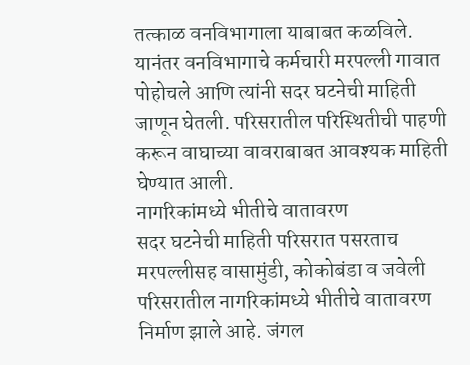तत्काळ वनविभागाला याबाबत कळविले.
यानंतर वनविभागाचे कर्मचारी मरपल्ली गावात पोहोचले आणि त्यांनी सदर घटनेची माहिती जाणून घेतली. परिसरातील परिस्थितीची पाहणी करून वाघाच्या वावराबाबत आवश्यक माहिती घेण्यात आली.
नागरिकांमध्ये भीतीचे वातावरण
सदर घटनेची माहिती परिसरात पसरताच मरपल्लीसह वासामुंडी, कोकोबंडा व जवेली परिसरातील नागरिकांमध्ये भीतीचे वातावरण निर्माण झाले आहे. जंगल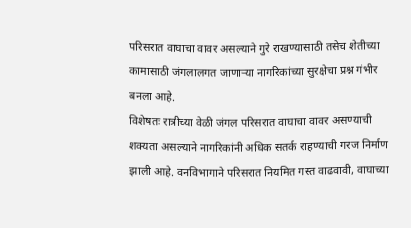परिसरात वाघाचा वावर असल्याने गुरे राखण्यासाठी तसेच शेतीच्या कामासाठी जंगलालगत जाणाऱ्या नागरिकांच्या सुरक्षेचा प्रश्न गंभीर बनला आहे.
विशेषतः रात्रीच्या वेळी जंगल परिसरात वाघाचा वावर असण्याची शक्यता असल्याने नागरिकांनी अधिक सतर्क राहण्याची गरज निर्माण झाली आहे. वनविभागाने परिसरात नियमित गस्त वाढवावी, वाघाच्या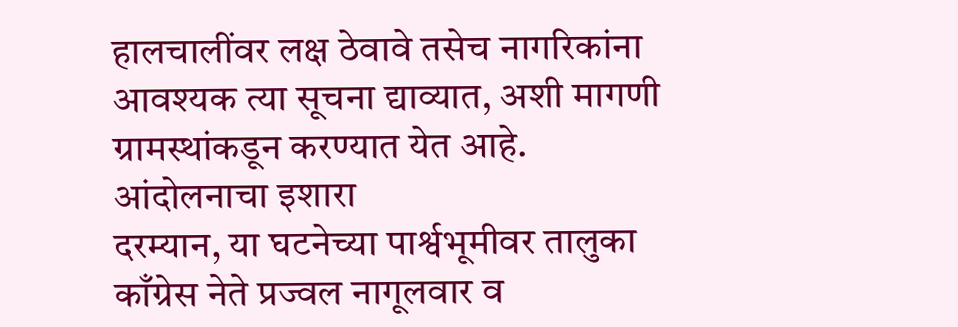हालचालींवर लक्ष ठेवावे तसेच नागरिकांना आवश्यक त्या सूचना द्याव्यात, अशी मागणी ग्रामस्थांकडून करण्यात येत आहे.
आंदोलनाचा इशारा
दरम्यान, या घटनेच्या पार्श्वभूमीवर तालुका काँग्रेस नेते प्रज्वल नागूलवार व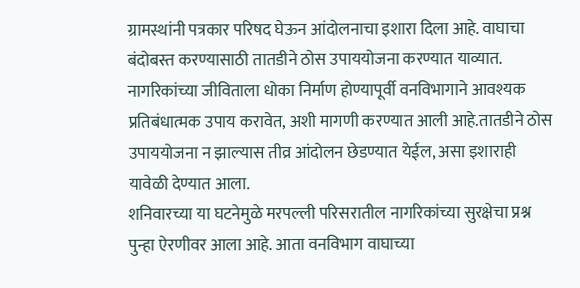ग्रामस्थांनी पत्रकार परिषद घेऊन आंदोलनाचा इशारा दिला आहे. वाघाचा बंदोबस्त करण्यासाठी तातडीने ठोस उपाययोजना करण्यात याव्यात. नागरिकांच्या जीविताला धोका निर्माण होण्यापूर्वी वनविभागाने आवश्यक प्रतिबंधात्मक उपाय करावेत, अशी मागणी करण्यात आली आहे.तातडीने ठोस उपाययोजना न झाल्यास तीव्र आंदोलन छेडण्यात येईल, असा इशाराही यावेळी देण्यात आला.
शनिवारच्या या घटनेमुळे मरपल्ली परिसरातील नागरिकांच्या सुरक्षेचा प्रश्न पुन्हा ऐरणीवर आला आहे. आता वनविभाग वाघाच्या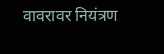वावरावर नियंत्रण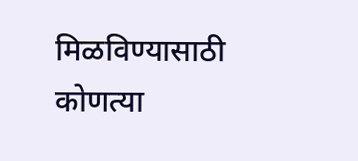मिळविण्यासाठी कोणत्या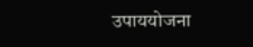उपाययोजना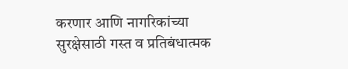करणार आणि नागरिकांच्या सुरक्षेसाठी गस्त व प्रतिबंधात्मक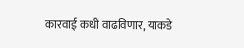कारवाई कधी वाढविणार, याकडे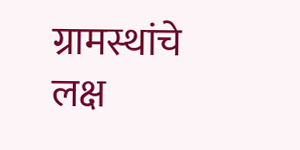ग्रामस्थांचे लक्ष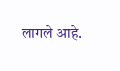लागले आहे.